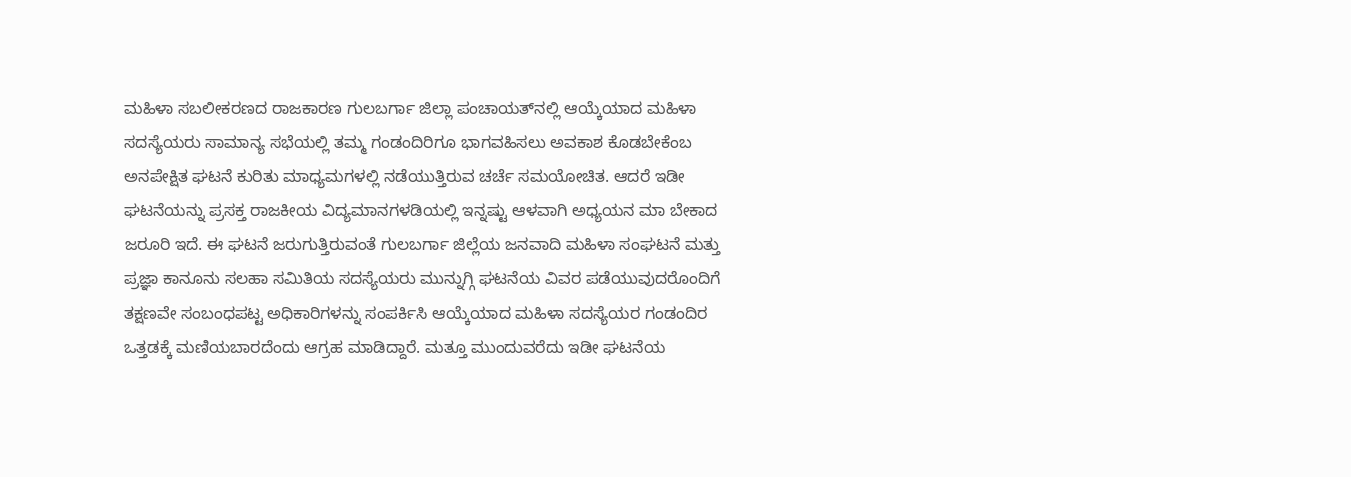ಮಹಿಳಾ ಸಬಲೀಕರಣದ ರಾಜಕಾರಣ ಗುಲಬರ್ಗಾ ಜಿಲ್ಲಾ ಪಂಚಾಯತ್‌ನಲ್ಲಿ ಆಯ್ಕೆಯಾದ ಮಹಿಳಾ ಸದಸ್ಯೆಯರು ಸಾಮಾನ್ಯ ಸಭೆಯಲ್ಲಿ ತಮ್ಮ ಗಂಡಂದಿರಿಗೂ ಭಾಗವಹಿಸಲು ಅವಕಾಶ ಕೊಡಬೇಕೆಂಬ ಅನಪೇಕ್ಷಿತ ಘಟನೆ ಕುರಿತು ಮಾಧ್ಯಮಗಳಲ್ಲಿ ನಡೆಯುತ್ತಿರುವ ಚರ್ಚೆ ಸಮಯೋಚಿತ. ಆದರೆ ಇಡೀ ಘಟನೆಯನ್ನು ಪ್ರಸಕ್ತ ರಾಜಕೀಯ ವಿದ್ಯಮಾನಗಳಡಿಯಲ್ಲಿ ಇನ್ನಷ್ಟು ಆಳವಾಗಿ ಅಧ್ಯಯನ ಮಾ ಬೇಕಾದ ಜರೂರಿ ಇದೆ. ಈ ಘಟನೆ ಜರುಗುತ್ತಿರುವಂತೆ ಗುಲಬರ್ಗಾ ಜಿಲ್ಲೆಯ ಜನವಾದಿ ಮಹಿಳಾ ಸಂಘಟನೆ ಮತ್ತು ಪ್ರಜ್ಞಾ ಕಾನೂನು ಸಲಹಾ ಸಮಿತಿಯ ಸದಸ್ಯೆಯರು ಮುನ್ನುಗ್ಗಿ ಘಟನೆಯ ವಿವರ ಪಡೆಯುವುದರೊಂದಿಗೆ ತಕ್ಷಣವೇ ಸಂಬಂಧಪಟ್ಟ ಅಧಿಕಾರಿಗಳನ್ನು ಸಂಪರ್ಕಿಸಿ ಆಯ್ಕೆಯಾದ ಮಹಿಳಾ ಸದಸ್ಯೆಯರ ಗಂಡಂದಿರ ಒತ್ತಡಕ್ಕೆ ಮಣಿಯಬಾರದೆಂದು ಆಗ್ರಹ ಮಾಡಿದ್ದಾರೆ. ಮತ್ತೂ ಮುಂದುವರೆದು ಇಡೀ ಘಟನೆಯ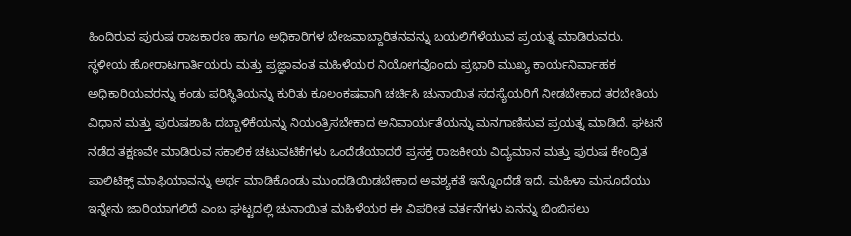ಹಿಂದಿರುವ ಪುರುಷ ರಾಜಕಾರಣ ಹಾಗೂ ಅಧಿಕಾರಿಗಳ ಬೇಜವಾಬ್ದಾರಿತನವನ್ನು ಬಯಲಿಗೆಳೆಯುವ ಪ್ರಯತ್ನ ಮಾಡಿರುವರು. ಸ್ಥಳೀಯ ಹೋರಾಟಗಾರ್ತಿಯರು ಮತ್ತು ಪ್ರಜ್ಞಾವಂತ ಮಹಿಳೆಯರ ನಿಯೋಗವೊಂದು ಪ್ರಭಾರಿ ಮುಖ್ಯ ಕಾರ್ಯನಿರ್ವಾಹಕ ಅಧಿಕಾರಿಯವರನ್ನು ಕಂಡು ಪರಿಸ್ಥಿತಿಯನ್ನು ಕುರಿತು ಕೂಲಂಕಷವಾಗಿ ಚರ್ಚಿಸಿ ಚುನಾಯಿತ ಸದಸ್ಯೆಯರಿಗೆ ನೀಡಬೇಕಾದ ತರಬೇತಿಯ ವಿಧಾನ ಮತ್ತು ಪುರುಷಶಾಹಿ ದಬ್ಬಾಳಿಕೆಯನ್ನು ನಿಯಂತ್ರಿಸಬೇಕಾದ ಅನಿವಾರ್ಯತೆಯನ್ನು ಮನಗಾಣಿಸುವ ಪ್ರಯತ್ನ ಮಾಡಿದೆ. ಘಟನೆ ನಡೆದ ತಕ್ಷಣವೇ ಮಾಡಿರುವ ಸಕಾಲಿಕ ಚಟುವಟಿಕೆಗಳು ಒಂದೆಡೆಯಾದರೆ ಪ್ರಸಕ್ತ ರಾಜಕೀಯ ವಿದ್ಯಮಾನ ಮತ್ತು ಪುರುಷ ಕೇಂದ್ರಿತ ಪಾಲಿಟಿಕ್ಸ್ ಮಾಫಿಯಾವನ್ನು ಅರ್ಥ ಮಾಡಿಕೊಂಡು ಮುಂದಡಿಯಿಡಬೇಕಾದ ಅವಶ್ಯಕತೆ ಇನ್ನೊಂದೆಡೆ ಇದೆ. ಮಹಿಳಾ ಮಸೂದೆಯು ಇನ್ನೇನು ಜಾರಿಯಾಗಲಿದೆ ಎಂಬ ಘಟ್ಟದಲ್ಲಿ ಚುನಾಯಿತ ಮಹಿಳೆಯರ ಈ ವಿಪರೀತ ವರ್ತನೆಗಳು ಏನನ್ನು ಬಿಂಬಿಸಲು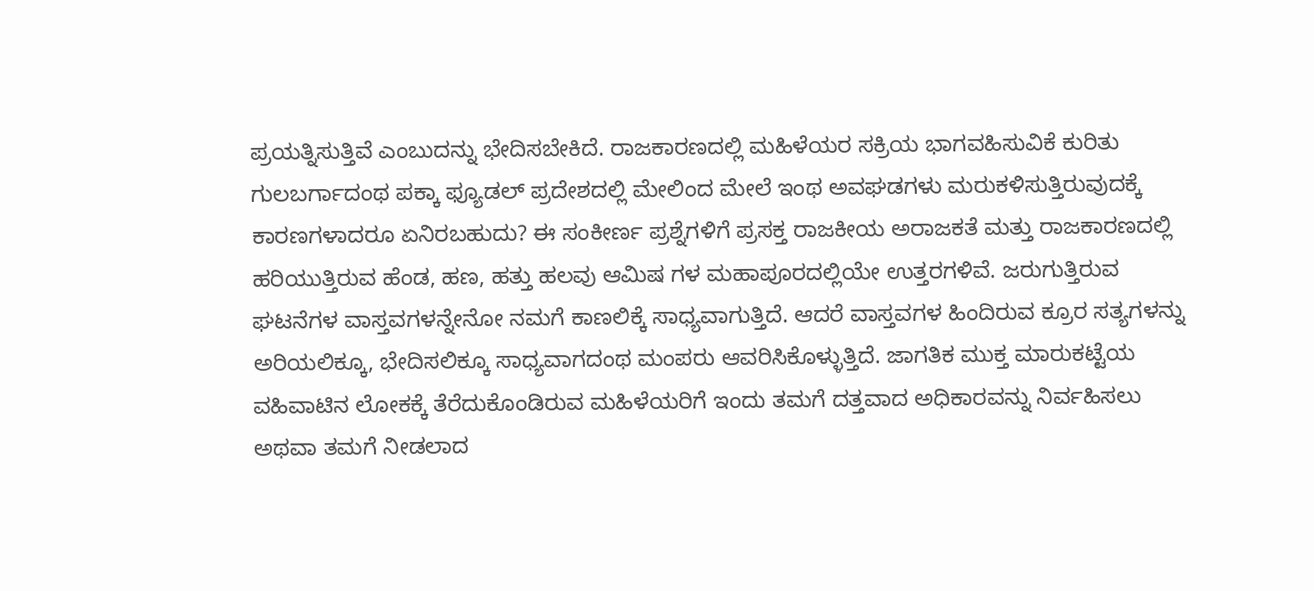ಪ್ರಯತ್ನಿಸುತ್ತಿವೆ ಎಂಬುದನ್ನು ಭೇದಿಸಬೇಕಿದೆ. ರಾಜಕಾರಣದಲ್ಲಿ ಮಹಿಳೆಯರ ಸಕ್ರಿಯ ಭಾಗವಹಿಸುವಿಕೆ ಕುರಿತು ಗುಲಬರ್ಗಾದಂಥ ಪಕ್ಕಾ ಫ್ಯೂಡಲ್ ಪ್ರದೇಶದಲ್ಲಿ ಮೇಲಿಂದ ಮೇಲೆ ಇಂಥ ಅವಘಡಗಳು ಮರುಕಳಿಸುತ್ತಿರುವುದಕ್ಕೆ ಕಾರಣಗಳಾದರೂ ಏನಿರಬಹುದು? ಈ ಸಂಕೀರ್ಣ ಪ್ರಶ್ನೆಗಳಿಗೆ ಪ್ರಸಕ್ತ ರಾಜಕೀಯ ಅರಾಜಕತೆ ಮತ್ತು ರಾಜಕಾರಣದಲ್ಲಿ ಹರಿಯುತ್ತಿರುವ ಹೆಂಡ, ಹಣ, ಹತ್ತು ಹಲವು ಆಮಿಷ ಗಳ ಮಹಾಪೂರದಲ್ಲಿಯೇ ಉತ್ತರಗಳಿವೆ. ಜರುಗುತ್ತಿರುವ ಘಟನೆಗಳ ವಾಸ್ತವಗಳನ್ನೇನೋ ನಮಗೆ ಕಾಣಲಿಕ್ಕೆ ಸಾಧ್ಯವಾಗುತ್ತಿದೆ. ಆದರೆ ವಾಸ್ತವಗಳ ಹಿಂದಿರುವ ಕ್ರೂರ ಸತ್ಯಗಳನ್ನು ಅರಿಯಲಿಕ್ಕೂ, ಭೇದಿಸಲಿಕ್ಕೂ ಸಾಧ್ಯವಾಗದಂಥ ಮಂಪರು ಆವರಿಸಿಕೊಳ್ಳುತ್ತಿದೆ. ಜಾಗತಿಕ ಮುಕ್ತ ಮಾರುಕಟ್ಟೆಯ ವಹಿವಾಟಿನ ಲೋಕಕ್ಕೆ ತೆರೆದುಕೊಂಡಿರುವ ಮಹಿಳೆಯರಿಗೆ ಇಂದು ತಮಗೆ ದತ್ತವಾದ ಅಧಿಕಾರವನ್ನು ನಿರ್ವಹಿಸಲು ಅಥವಾ ತಮಗೆ ನೀಡಲಾದ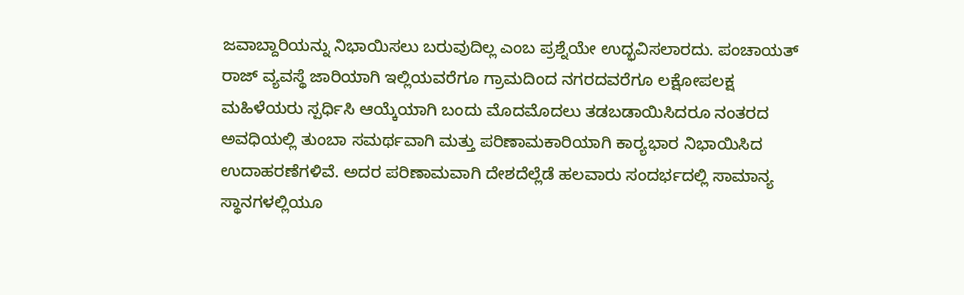ಜವಾಬ್ದಾರಿಯನ್ನು ನಿಭಾಯಿಸಲು ಬರುವುದಿಲ್ಲ ಎಂಬ ಪ್ರಶ್ನೆಯೇ ಉದ್ಭವಿಸಲಾರದು. ಪಂಚಾಯತ್ ರಾಜ್ ವ್ಯವಸ್ಥೆ ಜಾರಿಯಾಗಿ ಇಲ್ಲಿಯವರೆಗೂ ಗ್ರಾಮದಿಂದ ನಗರದವರೆಗೂ ಲಕ್ಷೋಪಲಕ್ಷ ಮಹಿಳೆಯರು ಸ್ಪರ್ಧಿಸಿ ಆಯ್ಕೆಯಾಗಿ ಬಂದು ಮೊದಮೊದಲು ತಡಬಡಾಯಿಸಿದರೂ ನಂತರದ ಅವಧಿಯಲ್ಲಿ ತುಂಬಾ ಸಮರ್ಥವಾಗಿ ಮತ್ತು ಪರಿಣಾಮಕಾರಿಯಾಗಿ ಕಾರ‌್ಯಭಾರ ನಿಭಾಯಿಸಿದ ಉದಾಹರಣೆಗಳಿವೆ. ಅದರ ಪರಿಣಾಮವಾಗಿ ದೇಶದೆಲ್ಲೆಡೆ ಹಲವಾರು ಸಂದರ್ಭದಲ್ಲಿ ಸಾಮಾನ್ಯ ಸ್ಥಾನಗಳಲ್ಲಿಯೂ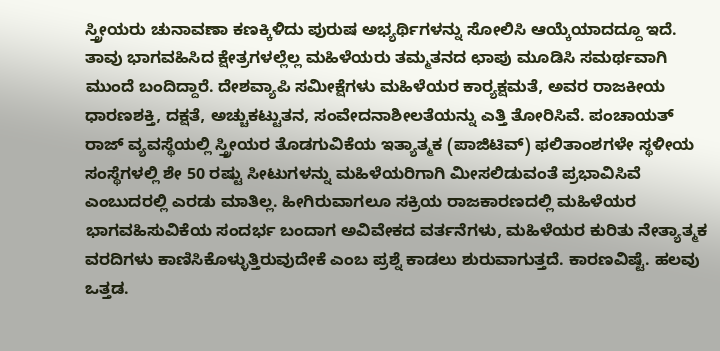ಸ್ತ್ರೀಯರು ಚುನಾವಣಾ ಕಣಕ್ಕಿಳಿದು ಪುರುಷ ಅಭ್ಯರ್ಥಿಗಳನ್ನು ಸೋಲಿಸಿ ಆಯ್ಕೆಯಾದದ್ದೂ ಇದೆ. ತಾವು ಭಾಗವಹಿಸಿದ ಕ್ಷೇತ್ರಗಳಲ್ಲೆಲ್ಲ ಮಹಿಳೆಯರು ತಮ್ಮತನದ ಛಾಪು ಮೂಡಿಸಿ ಸಮರ್ಥವಾಗಿ ಮುಂದೆ ಬಂದಿದ್ದಾರೆ. ದೇಶವ್ಯಾಪಿ ಸಮೀಕ್ಷೆಗಳು ಮಹಿಳೆಯರ ಕಾರ‌್ಯಕ್ಷಮತೆ, ಅವರ ರಾಜಕೀಯ ಧಾರಣಶಕ್ತಿ, ದಕ್ಷತೆ, ಅಚ್ಚುಕಟ್ಟುತನ, ಸಂವೇದನಾಶೀಲತೆಯನ್ನು ಎತ್ತಿ ತೋರಿಸಿವೆ. ಪಂಚಾಯತ್ ರಾಜ್ ವ್ಯವಸ್ಥೆಯಲ್ಲಿ ಸ್ತ್ರೀಯರ ತೊಡಗುವಿಕೆಯ ಇತ್ಯಾತ್ಮಕ (ಪಾಜಿಟಿವ್) ಫಲಿತಾಂಶಗಳೇ ಸ್ಥಳೀಯ ಸಂಸ್ಥೆಗಳಲ್ಲಿ ಶೇ 50 ರಷ್ಟು ಸೀಟುಗಳನ್ನು ಮಹಿಳೆಯರಿಗಾಗಿ ಮೀಸಲಿಡುವಂತೆ ಪ್ರಭಾವಿಸಿವೆ ಎಂಬುದರಲ್ಲಿ ಎರಡು ಮಾತಿಲ್ಲ. ಹೀಗಿರುವಾಗಲೂ ಸಕ್ರಿಯ ರಾಜಕಾರಣದಲ್ಲಿ ಮಹಿಳೆಯರ ಭಾಗವಹಿಸುವಿಕೆಯ ಸಂದರ್ಭ ಬಂದಾಗ ಅವಿವೇಕದ ವರ್ತನೆಗಳು, ಮಹಿಳೆಯರ ಕುರಿತು ನೇತ್ಯಾತ್ಮಕ ವರದಿಗಳು ಕಾಣಿಸಿಕೊಳ್ಳುತ್ತಿರುವುದೇಕೆ ಎಂಬ ಪ್ರಶ್ನೆ ಕಾಡಲು ಶುರುವಾಗುತ್ತದೆ. ಕಾರಣವಿಷ್ಟೆ. ಹಲವು ಒತ್ತಡ.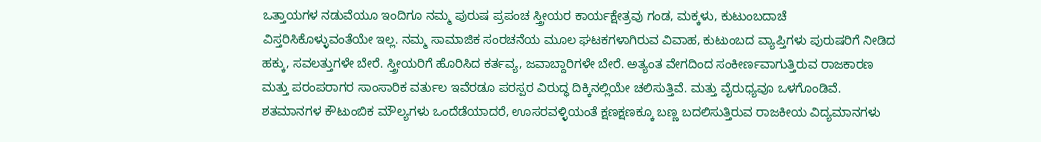ಒತ್ತಾಯಗಳ ನಡುವೆಯೂ ಇಂದಿಗೂ ನಮ್ಮ ಪುರುಷ ಪ್ರಪಂಚ ಸ್ತ್ರೀಯರ ಕಾರ್ಯಕ್ಷೇತ್ರವು ಗಂಡ, ಮಕ್ಕಳು, ಕುಟುಂಬದಾಚೆ ವಿಸ್ತರಿಸಿಕೊಳ್ಳುವಂತೆಯೇ ಇಲ್ಲ. ನಮ್ಮ ಸಾಮಾಜಿಕ ಸಂರಚನೆಯ ಮೂಲ ಘಟಕಗಳಾಗಿರುವ ವಿವಾಹ, ಕುಟುಂಬದ ವ್ಯಾಪ್ತಿಗಳು ಪುರುಷರಿಗೆ ನೀಡಿದ ಹಕ್ಕು, ಸವಲತ್ತುಗಳೇ ಬೇರೆ. ಸ್ತ್ರೀಯರಿಗೆ ಹೊರಿಸಿದ ಕರ್ತವ್ಯ, ಜವಾಬ್ದಾರಿಗಳೇ ಬೇರೆ. ಅತ್ಯಂತ ವೇಗದಿಂದ ಸಂಕೀರ್ಣವಾಗುತ್ತಿರುವ ರಾಜಕಾರಣ ಮತ್ತು ಪರಂಪರಾಗರ ಸಾಂಸಾರಿಕ ವರ್ತುಲ ಇವೆರಡೂ ಪರಸ್ಪರ ವಿರುದ್ಧ ದಿಕ್ಕಿನಲ್ಲಿಯೇ ಚಲಿಸುತ್ತಿವೆ. ಮತ್ತು ವೈರುಧ್ಯವೂ ಒಳಗೊಂಡಿವೆ. ಶತಮಾನಗಳ ಕೌಟುಂಬಿಕ ಮೌಲ್ಯಗಳು ಒಂದೆಡೆಯಾದರೆ, ಊಸರವಳ್ಳಿಯಂತೆ ಕ್ಷಣಕ್ಷಣಕ್ಕೂ ಬಣ್ಣ ಬದಲಿಸುತ್ತಿರುವ ರಾಜಕೀಯ ವಿದ್ಯಮಾನಗಳು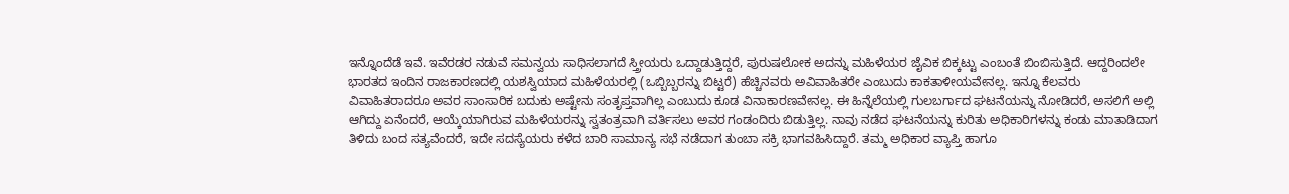ಇನ್ನೊಂದೆಡೆ ಇವೆ. ಇವೆರಡರ ನಡುವೆ ಸಮನ್ವಯ ಸಾಧಿಸಲಾಗದೆ ಸ್ತ್ರೀಯರು ಒದ್ದಾಡುತ್ತಿದ್ದರೆ, ಪುರುಷಲೋಕ ಅದನ್ನು ಮಹಿಳೆಯರ ಜೈವಿಕ ಬಿಕ್ಕಟ್ಟು ಎಂಬಂತೆ ಬಿಂಬಿಸುತ್ತಿದೆ. ಆದ್ದರಿಂದಲೇ ಭಾರತದ ಇಂದಿನ ರಾಜಕಾರಣದಲ್ಲಿ ಯಶಸ್ವಿಯಾದ ಮಹಿಳೆಯರಲ್ಲಿ (ಒಬ್ಬಿಬ್ಬರನ್ನು ಬಿಟ್ಟರೆ) ಹೆಚ್ಚಿನವರು ಅವಿವಾಹಿತರೇ ಎಂಬುದು ಕಾಕತಾಳೀಯವೇನಲ್ಲ. ಇನ್ನೂ ಕೆಲವರು ವಿವಾಹಿತರಾದರೂ ಅವರ ಸಾಂಸಾರಿಕ ಬದುಕು ಅಷ್ಟೇನು ಸಂತೃಪ್ತವಾಗಿಲ್ಲ ಎಂಬುದು ಕೂಡ ವಿನಾಕಾರಣವೇನಲ್ಲ. ಈ ಹಿನ್ನೆಲೆಯಲ್ಲಿ ಗುಲಬರ್ಗಾದ ಘಟನೆಯನ್ನು ನೋಡಿದರೆ, ಅಸಲಿಗೆ ಅಲ್ಲಿ ಆಗಿದ್ದು ಏನೆಂದರೆ, ಆಯ್ಕೆಯಾಗಿರುವ ಮಹಿಳೆಯರನ್ನು ಸ್ವತಂತ್ರವಾಗಿ ವರ್ತಿಸಲು ಅವರ ಗಂಡಂದಿರು ಬಿಡುತ್ತಿಲ್ಲ. ನಾವು ನಡೆದ ಘಟನೆಯನ್ನು ಕುರಿತು ಅಧಿಕಾರಿಗಳನ್ನು ಕಂಡು ಮಾತಾಡಿದಾಗ ತಿಳಿದು ಬಂದ ಸತ್ಯವೆಂದರೆ, ಇದೇ ಸದಸ್ಯೆಯರು ಕಳೆದ ಬಾರಿ ಸಾಮಾನ್ಯ ಸಭೆ ನಡೆದಾಗ ತುಂಬಾ ಸಕ್ರಿ ಭಾಗವಹಿಸಿದ್ದಾರೆ. ತಮ್ಮ ಅಧಿಕಾರ ವ್ಯಾಪ್ತಿ ಹಾಗೂ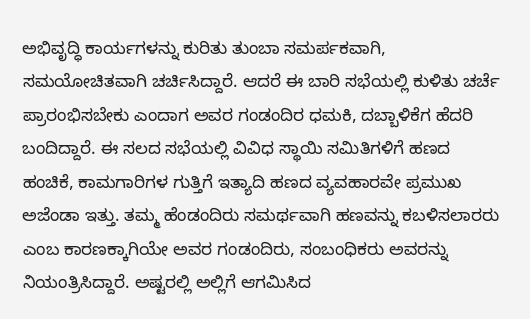ಅಭಿವೃದ್ಧಿ ಕಾರ್ಯಗಳನ್ನು ಕುರಿತು ತುಂಬಾ ಸಮರ್ಪಕವಾಗಿ, ಸಮಯೋಚಿತವಾಗಿ ಚರ್ಚಿಸಿದ್ದಾರೆ. ಆದರೆ ಈ ಬಾರಿ ಸಭೆಯಲ್ಲಿ ಕುಳಿತು ಚರ್ಚೆ ಪ್ರಾರಂಭಿಸಬೇಕು ಎಂದಾಗ ಅವರ ಗಂಡಂದಿರ ಧಮಕಿ, ದಬ್ಬಾಳಿಕೆಗ ಹೆದರಿ ಬಂದಿದ್ದಾರೆ. ಈ ಸಲದ ಸಭೆಯಲ್ಲಿ ವಿವಿಧ ಸ್ಥಾಯಿ ಸಮಿತಿಗಳಿಗೆ ಹಣದ ಹಂಚಿಕೆ, ಕಾಮಗಾರಿಗಳ ಗುತ್ತಿಗೆ ಇತ್ಯಾದಿ ಹಣದ ವ್ಯವಹಾರವೇ ಪ್ರಮುಖ ಅಜೆಂಡಾ ಇತ್ತು. ತಮ್ಮ ಹೆಂಡಂದಿರು ಸಮರ್ಥವಾಗಿ ಹಣವನ್ನು ಕಬಳಿಸಲಾರರು ಎಂಬ ಕಾರಣಕ್ಕಾಗಿಯೇ ಅವರ ಗಂಡಂದಿರು, ಸಂಬಂಧಿಕರು ಅವರನ್ನು ನಿಯಂತ್ರಿಸಿದ್ದಾರೆ. ಅಷ್ಟರಲ್ಲಿ ಅಲ್ಲಿಗೆ ಆಗಮಿಸಿದ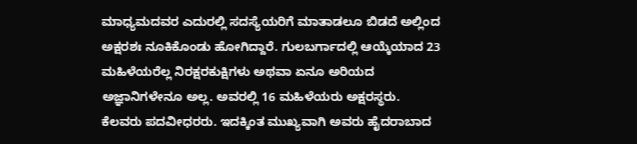ಮಾಧ್ಯಮದವರ ಎದುರಲ್ಲಿ ಸದಸ್ಯೆಯರಿಗೆ ಮಾತಾಡಲೂ ಬಿಡದೆ ಅಲ್ಲಿಂದ ಅಕ್ಷರಶಃ ನೂಕಿಕೊಂಡು ಹೋಗಿದ್ದಾರೆ. ಗುಲಬರ್ಗಾದಲ್ಲಿ ಆಯ್ಕೆಯಾದ 23 ಮಹಿಳೆಯರೆಲ್ಲ ನಿರಕ್ಷರಕುಕ್ಷಿಗಳು ಅಥವಾ ಏನೂ ಅರಿಯದ ಅಜ್ಞಾನಿಗಳೇನೂ ಅಲ್ಲ. ಅವರಲ್ಲಿ 16 ಮಹಿಳೆಯರು ಅಕ್ಷರಸ್ಥರು. ಕೆಲವರು ಪದವೀಧರರು. ಇದಕ್ಕಿಂತ ಮುಖ್ಯವಾಗಿ ಅವರು ಹೈದರಾಬಾದ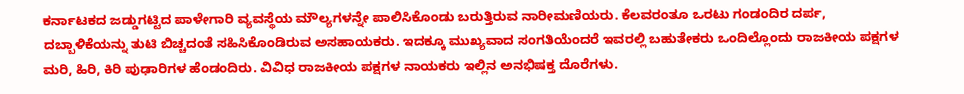ಕರ್ನಾಟಕದ ಜಡ್ಡುಗಟ್ಟಿದ ಪಾಳೇಗಾರಿ ವ್ಯವಸ್ಥೆಯ ಮೌಲ್ಯಗಳನ್ನೇ ಪಾಲಿಸಿಕೊಂಡು ಬರುತ್ತಿರುವ ನಾರೀಮಣಿಯರು. ಕೆಲವರಂತೂ ಒರಟು ಗಂಡಂದಿರ ದರ್ಪ, ದಬ್ಬಾಳಿಕೆಯನ್ನು ತುಟಿ ಬಿಚ್ಚದಂತೆ ಸಹಿಸಿಕೊಂಡಿರುವ ಅಸಹಾಯಕರು. ಇದಕ್ಕೂ ಮುಖ್ಯವಾದ ಸಂಗತಿಯೆಂದರೆ ಇವರಲ್ಲಿ ಬಹುತೇಕರು ಒಂದಿಲ್ಲೊಂದು ರಾಜಕೀಯ ಪಕ್ಷಗಳ ಮರಿ, ಹಿರಿ, ಕಿರಿ ಪುಢಾರಿಗಳ ಹೆಂಡಂದಿರು. ವಿವಿಧ ರಾಜಕೀಯ ಪಕ್ಷಗಳ ನಾಯಕರು ಇಲ್ಲಿನ ಅನಭಿಷಕ್ತ ದೊರೆಗಳು.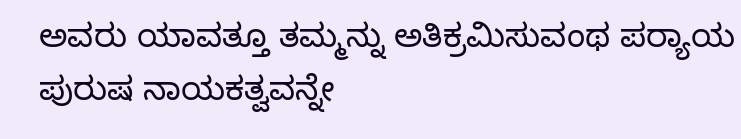ಅವರು ಯಾವತ್ತೂ ತಮ್ಮನ್ನು ಅತಿಕ್ರಮಿಸುವಂಥ ಪರ‌್ಯಾಯ ಪುರುಷ ನಾಯಕತ್ವವನ್ನೇ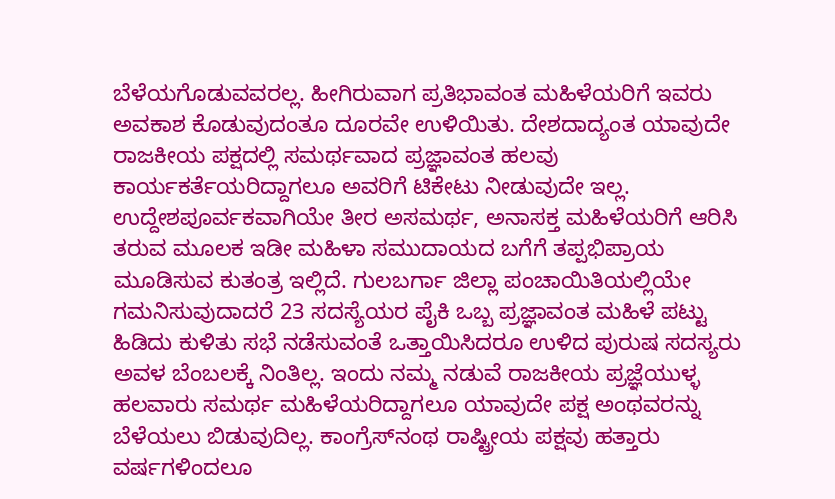ಬೆಳೆಯಗೊಡುವವರಲ್ಲ. ಹೀಗಿರುವಾಗ ಪ್ರತಿಭಾವಂತ ಮಹಿಳೆಯರಿಗೆ ಇವರು ಅವಕಾಶ ಕೊಡುವುದಂತೂ ದೂರವೇ ಉಳಿಯಿತು. ದೇಶದಾದ್ಯಂತ ಯಾವುದೇ ರಾಜಕೀಯ ಪಕ್ಷದಲ್ಲಿ ಸಮರ್ಥವಾದ ಪ್ರಜ್ಞಾವಂತ ಹಲವು ಕಾರ್ಯಕರ್ತೆಯರಿದ್ದಾಗಲೂ ಅವರಿಗೆ ಟಿಕೇಟು ನೀಡುವುದೇ ಇಲ್ಲ. ಉದ್ದೇಶಪೂರ್ವಕವಾಗಿಯೇ ತೀರ ಅಸಮರ್ಥ, ಅನಾಸಕ್ತ ಮಹಿಳೆಯರಿಗೆ ಆರಿಸಿ ತರುವ ಮೂಲಕ ಇಡೀ ಮಹಿಳಾ ಸಮುದಾಯದ ಬಗೆಗೆ ತಪ್ಪಭಿಪ್ರಾಯ ಮೂಡಿಸುವ ಕುತಂತ್ರ ಇಲ್ಲಿದೆ. ಗುಲಬರ್ಗಾ ಜಿಲ್ಲಾ ಪಂಚಾಯಿತಿಯಲ್ಲಿಯೇ ಗಮನಿಸುವುದಾದರೆ 23 ಸದಸ್ಯೆಯರ ಪೈಕಿ ಒಬ್ಬ ಪ್ರಜ್ಞಾವಂತ ಮಹಿಳೆ ಪಟ್ಟು ಹಿಡಿದು ಕುಳಿತು ಸಭೆ ನಡೆಸುವಂತೆ ಒತ್ತಾಯಿಸಿದರೂ ಉಳಿದ ಪುರುಷ ಸದಸ್ಯರು ಅವಳ ಬೆಂಬಲಕ್ಕೆ ನಿಂತಿಲ್ಲ. ಇಂದು ನಮ್ಮ ನಡುವೆ ರಾಜಕೀಯ ಪ್ರಜ್ಞೆಯುಳ್ಳ ಹಲವಾರು ಸಮರ್ಥ ಮಹಿಳೆಯರಿದ್ದಾಗಲೂ ಯಾವುದೇ ಪಕ್ಷ ಅಂಥವರನ್ನು ಬೆಳೆಯಲು ಬಿಡುವುದಿಲ್ಲ. ಕಾಂಗ್ರೆಸ್‌ನಂಥ ರಾಷ್ಟ್ರೀಯ ಪಕ್ಷವು ಹತ್ತಾರು ವರ್ಷಗಳಿಂದಲೂ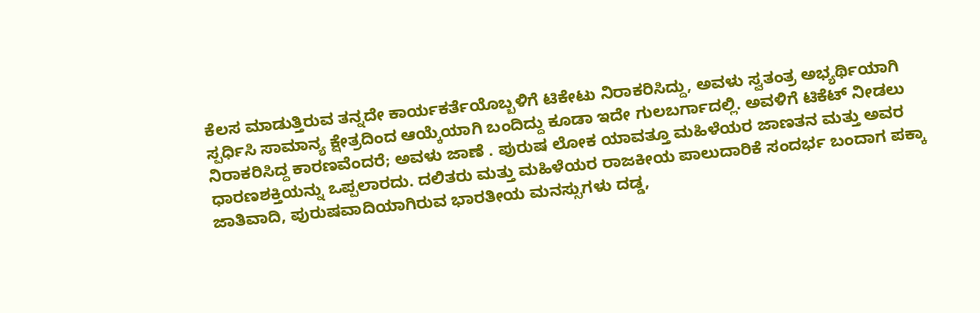ಕೆಲಸ ಮಾಡುತ್ತಿರುವ ತನ್ನದೇ ಕಾರ್ಯಕರ್ತೆಯೊಬ್ಬಳಿಗೆ ಟಿಕೇಟು ನಿರಾಕರಿಸಿದ್ದು, ಅವಳು ಸ್ವತಂತ್ರ ಅಭ್ಯರ್ಥಿಯಾಗಿ ಸ್ಪರ್ಧಿಸಿ ಸಾಮಾನ್ಯ ಕ್ಷೇತ್ರದಿಂದ ಆಯ್ಕೆಯಾಗಿ ಬಂದಿದ್ದು ಕೂಡಾ ಇದೇ ಗುಲಬರ್ಗಾದಲ್ಲಿ. ಅವಳಿಗೆ ಟಿಕೆಟ್ ನೀಡಲು ನಿರಾಕರಿಸಿದ್ದ ಕಾರಣವೆಂದರೆ; ಅವಳು ಜಾಣೆ . ಪುರುಷ ಲೋಕ ಯಾವತ್ತೂ ಮಹಿಳೆಯರ ಜಾಣತನ ಮತ್ತು ಅವರ ಧಾರಣಶಕ್ತಿಯನ್ನು ಒಪ್ಪಲಾರದು. ದಲಿತರು ಮತ್ತು ಮಹಿಳೆಯರ ರಾಜಕೀಯ ಪಾಲುದಾರಿಕೆ ಸಂದರ್ಭ ಬಂದಾಗ ಪಕ್ಕಾ ಜಾತಿವಾದಿ, ಪುರುಷವಾದಿಯಾಗಿರುವ ಭಾರತೀಯ ಮನಸ್ಸುಗಳು ದಡ್ಡ,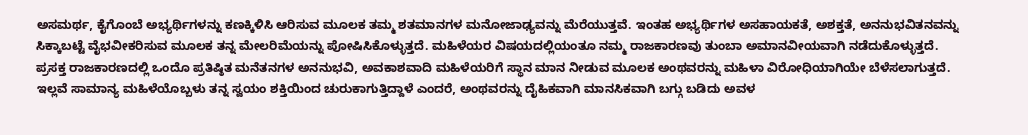ಅಸಮರ್ಥ, ಕೈಗೊಂಬೆ ಅಭ್ಯರ್ಥಿಗಳನ್ನು ಕಣಕ್ಕಿಳಿಸಿ ಆರಿಸುವ ಮೂಲಕ ತಮ್ಮ ಶತಮಾನಗಳ ಮನೋಜಾಢ್ಯವನ್ನು ಮೆರೆಯುತ್ತವೆ. ಇಂತಹ ಅಭ್ಯರ್ಥಿಗಳ ಅಸಹಾಯಕತೆ, ಅಶಕ್ತತೆ, ಅನನುಭವಿತನವನ್ನು ಸಿಕ್ಕಾಬಟ್ಟೆ ವೈಭವೀಕರಿಸುವ ಮೂಲಕ ತನ್ನ ಮೇಲರಿಮೆಯನ್ನು ಪೋಷಿಸಿಕೊಳ್ಳುತ್ತದೆ. ಮಹಿಳೆಯರ ವಿಷಯದಲ್ಲಿಯಂತೂ ನಮ್ಮ ರಾಜಕಾರಣವು ತುಂಬಾ ಅಮಾನವೀಯವಾಗಿ ನಡೆದುಕೊಳ್ಳುತ್ತದೆ. ಪ್ರಸಕ್ತ ರಾಜಕಾರಣದಲ್ಲಿ ಒಂದೊ ಪ್ರತಿಷ್ಠಿತ ಮನೆತನಗಳ ಅನನುಭವಿ, ಅವಕಾಶವಾದಿ ಮಹಿಳೆಯರಿಗೆ ಸ್ಥಾನ ಮಾನ ನೀಡುವ ಮೂಲಕ ಅಂಥವರನ್ನು ಮಹಿಳಾ ವಿರೋಧಿಯಾಗಿಯೇ ಬೆಳೆಸಲಾಗುತ್ತದೆ. ಇಲ್ಲವೆ ಸಾಮಾನ್ಯ ಮಹಿಳೆಯೊಬ್ಬಳು ತನ್ನ ಸ್ವಯಂ ಶಕ್ತಿಯಿಂದ ಚುರುಕಾಗುತ್ತಿದ್ದಾಳೆ ಎಂದರೆ, ಅಂಥವರನ್ನು ದೈಹಿಕವಾಗಿ ಮಾನಸಿಕವಾಗಿ ಬಗ್ಗು ಬಡಿದು ಅವಳ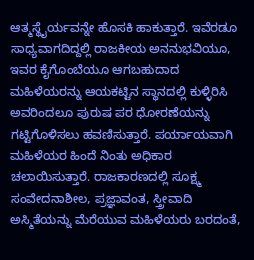ಆತ್ಮಸ್ಥೈರ್ಯವನ್ನೇ ಹೊಸಕಿ ಹಾಕುತ್ತಾರೆ. ಇವೆರಡೂ ಸಾಧ್ಯವಾಗದಿದ್ದಲ್ಲಿ ರಾಜಕೀಯ ಅನನುಭವಿಯೂ, ಇವರ ಕೈಗೊಂಬೆಯೂ ಆಗಬಹುದಾದ ಮಹಿಳೆಯರನ್ನು ಆಯಕಟ್ಟಿನ ಸ್ಥಾನದಲ್ಲಿ ಕುಳ್ಳಿರಿಸಿ ಅವರಿಂದಲೂ ಪುರುಷ ಪರ ಧೋರಣೆಯನ್ನು ಗಟ್ಟಿಗೊಳಿಸಲು ಹವಣಿಸುತ್ತಾರೆ. ಪರ್ಯಾಯವಾಗಿ ಮಹಿಳೆಯರ ಹಿಂದೆ ನಿಂತು ಅಧಿಕಾರ ಚಲಾಯಿಸುತ್ತಾರೆ. ರಾಜಕಾರಣದಲ್ಲಿ ಸೂಕ್ಷ್ಮ ಸಂವೇದನಾಶೀಲ, ಪ್ರಜ್ಞಾವಂತ, ಸ್ತ್ರೀವಾದಿ ಅಸ್ಮಿತೆಯನ್ನು ಮೆರೆಯುವ ಮಹಿಳೆಯರು ಬರದಂತೆ,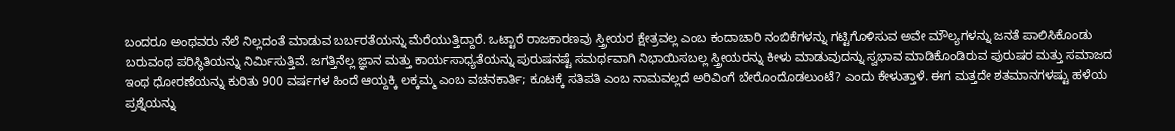ಬಂದರೂ ಅಂಥವರು ನೆಲೆ ನಿಲ್ಲದಂತೆ ಮಾಡುವ ಬರ್ಬರತೆಯನ್ನು ಮೆರೆಯುತ್ತಿದ್ದಾರೆ. ಒಟ್ಟಾರೆ ರಾಜಕಾರಣವು ಸ್ತ್ರೀಯರ ಕ್ಷೇತ್ರವಲ್ಲ ಎಂಬ ಕಂದಾಚಾರಿ ನಂಬಿಕೆಗಳನ್ನು ಗಟ್ಟಿಗೊಳಿಸುವ ಅವೇ ಮೌಲ್ಯಗಳನ್ನು ಜನತೆ ಪಾಲಿಸಿಕೊಂಡು ಬರುವಂಥ ಪರಿಸ್ಥಿತಿಯನ್ನು ನಿರ್ಮಿಸುತ್ತಿವೆ. ಜಗತ್ತಿನೆಲ್ಲ ಜ್ಞಾನ ಮತ್ತು ಕಾರ್ಯಸಾಧ್ಯತೆಯನ್ನು ಪುರುಷನಷ್ಟೆ ಸಮರ್ಥವಾಗಿ ನಿಭಾಯಿಸಬಲ್ಲ ಸ್ತ್ರೀಯರನ್ನು ಕೀಳು ಮಾಡುವುದನ್ನು ಸ್ವಭಾವ ಮಾಡಿಕೊಂಡಿರುವ ಪುರುಷರ ಮತ್ತು ಸಮಾಜದ ಇಂಥ ಧೋರಣೆಯನ್ನು ಕುರಿತು 900 ವರ್ಷಗಳ ಹಿಂದೆ ಆಯ್ದಕ್ಕಿ ಲಕ್ಕಮ್ಮ ಎಂಬ ವಚನಕಾರ್ತಿ; ಕೂಟಕ್ಕೆ ಸತಿಪತಿ ಎಂಬ ನಾಮವಲ್ಲದೆ ಅರಿವಿಂಗೆ ಬೇರೊಂದೊಡಲುಂಟೆ? ಎಂದು ಕೇಳುತ್ತಾಳೆ. ಈಗ ಮತ್ತದೇ ಶತಮಾನಗಳಷ್ಟು ಹಳೆಯ ಪ್ರಶ್ನೆಯನ್ನು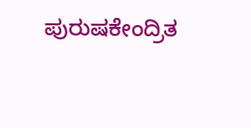ಪುರುಷಕೇಂದ್ರಿತ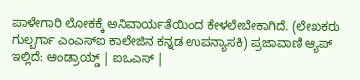ಪಾಳೇಗಾರಿ ಲೋಕಕ್ಕೆ ಅನಿವಾರ್ಯತೆಯಿಂದ ಕೇಳಲೇಬೇಕಾಗಿದೆ. (ಲೇಖಕರು ಗುಲ್ಬರ್ಗಾ ಎಂಎಸ್‌ಐ ಕಾಲೇಜಿನ ಕನ್ನಡ ಉಪನ್ಯಾಸಕಿ) ಪ್ರಜಾವಾಣಿ ಆ್ಯಪ್ ಇಲ್ಲಿದೆ: ಆಂಡ್ರಾಯ್ಡ್ | ಐಒಎಸ್ |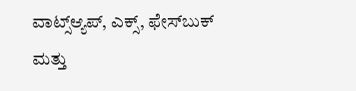ವಾಟ್ಸ್ಆ್ಯಪ್, ಎಕ್ಸ್, ಫೇಸ್‌ಬುಕ್ ಮತ್ತು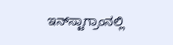ಇನ್‌ಸ್ಟಾಗ್ರಾಂನಲ್ಲಿ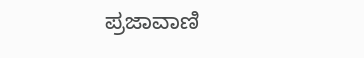ಪ್ರಜಾವಾಣಿ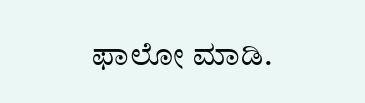ಫಾಲೋ ಮಾಡಿ.